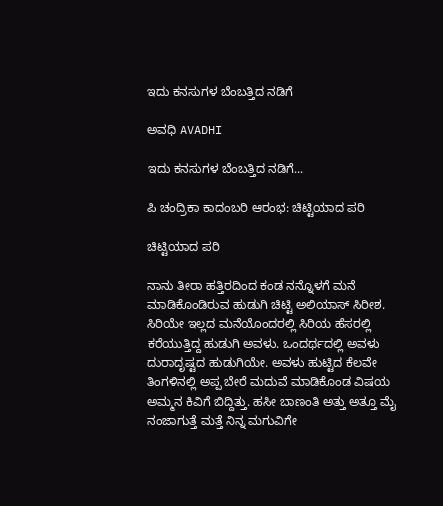ಇದು ಕನಸುಗಳ ಬೆಂಬತ್ತಿದ ನಡಿಗೆ‍

ಅವಧಿ AVADHI

ಇದು ಕನಸುಗಳ ಬೆಂಬತ್ತಿದ ನಡಿಗೆ...

ಪಿ ಚಂದ್ರಿಕಾ ಕಾದಂಬರಿ ಆರಂಭ: ಚಿಟ್ಟಿಯಾದ ಪರಿ

ಚಿಟ್ಟಿಯಾದ ಪರಿ

ನಾನು ತೀರಾ ಹತ್ತಿರದಿಂದ ಕಂಡ ನನ್ನೊಳಗೆ ಮನೆ ಮಾಡಿಕೊಂಡಿರುವ ಹುಡುಗಿ ಚಿಟ್ಟಿ ಅಲಿಯಾಸ್ ಸಿರೀಶ. ಸಿರಿಯೇ ಇಲ್ಲದ ಮನೆಯೊಂದರಲ್ಲಿ ಸಿರಿಯ ಹೆಸರಲ್ಲಿ ಕರೆಯುತ್ತಿದ್ದ ಹುಡುಗಿ ಅವಳು. ಒಂದರ್ಥದಲ್ಲಿ ಅವಳು ದುರಾದೃಷ್ಟದ ಹುಡುಗಿಯೇ. ಅವಳು ಹುಟ್ಟಿದ ಕೆಲವೇ ತಿಂಗಳಿನಲ್ಲಿ ಅಪ್ಪ ಬೇರೆ ಮದುವೆ ಮಾಡಿಕೊಂಡ ವಿಷಯ ಅಮ್ಮನ ಕಿವಿಗೆ ಬಿದ್ದಿತ್ತು. ಹಸೀ ಬಾಣಂತಿ ಅತ್ತು ಅತ್ತೂ ಮೈ ನಂಜಾಗುತ್ತೆ ಮತ್ತೆ ನಿನ್ನ ಮಗುವಿಗೇ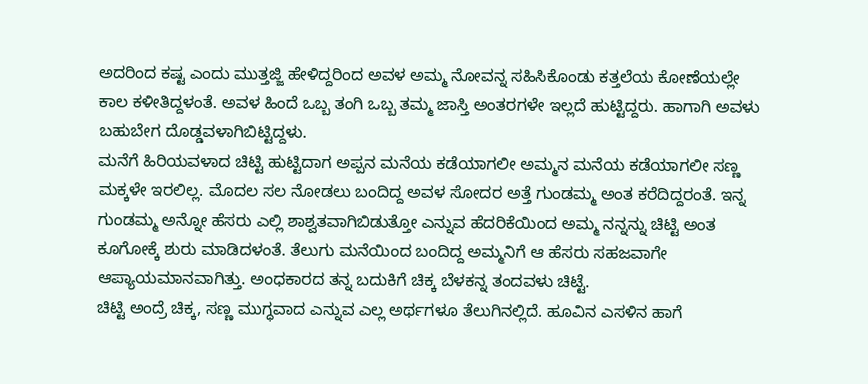ಅದರಿಂದ ಕಷ್ಟ ಎಂದು ಮುತ್ತಜ್ಜಿ ಹೇಳಿದ್ದರಿಂದ ಅವಳ ಅಮ್ಮ ನೋವನ್ನ ಸಹಿಸಿಕೊಂಡು ಕತ್ತಲೆಯ ಕೋಣೆಯಲ್ಲೇ ಕಾಲ ಕಳೀತಿದ್ದಳಂತೆ. ಅವಳ ಹಿಂದೆ ಒಬ್ಬ ತಂಗಿ ಒಬ್ಬ ತಮ್ಮ ಜಾಸ್ತಿ ಅಂತರಗಳೇ ಇಲ್ಲದೆ ಹುಟ್ಟಿದ್ದರು. ಹಾಗಾಗಿ ಅವಳು ಬಹುಬೇಗ ದೊಡ್ಡವಳಾಗಿಬಿಟ್ಟಿದ್ದಳು.
ಮನೆಗೆ ಹಿರಿಯವಳಾದ ಚಿಟ್ಟಿ ಹುಟ್ಟಿದಾಗ ಅಪ್ಪನ ಮನೆಯ ಕಡೆಯಾಗಲೀ ಅಮ್ಮನ ಮನೆಯ ಕಡೆಯಾಗಲೀ ಸಣ್ಣ ಮಕ್ಕಳೇ ಇರಲಿಲ್ಲ. ಮೊದಲ ಸಲ ನೋಡಲು ಬಂದಿದ್ದ ಅವಳ ಸೋದರ ಅತ್ತೆ ಗುಂಡಮ್ಮ ಅಂತ ಕರೆದಿದ್ದರಂತೆ. ಇನ್ನ ಗುಂಡಮ್ಮ ಅನ್ನೋ ಹೆಸರು ಎಲ್ಲಿ ಶಾಶ್ವತವಾಗಿಬಿಡುತ್ತೋ ಎನ್ನುವ ಹೆದರಿಕೆಯಿಂದ ಅಮ್ಮ ನನ್ನನ್ನು ಚಿಟ್ಟಿ ಅಂತ ಕೂಗೋಕ್ಕೆ ಶುರು ಮಾಡಿದಳಂತೆ. ತೆಲುಗು ಮನೆಯಿಂದ ಬಂದಿದ್ದ ಅಮ್ಮನಿಗೆ ಆ ಹೆಸರು ಸಹಜವಾಗೇ ಆಪ್ಯಾಯಮಾನವಾಗಿತ್ತು. ಅಂಧಕಾರದ ತನ್ನ ಬದುಕಿಗೆ ಚಿಕ್ಕ ಬೆಳಕನ್ನ ತಂದವಳು ಚಿಟ್ಟೆ.
ಚಿಟ್ಟಿ ಅಂದ್ರೆ ಚಿಕ್ಕ, ಸಣ್ಣ ಮುಗ್ಧವಾದ ಎನ್ನುವ ಎಲ್ಲ ಅರ್ಥಗಳೂ ತೆಲುಗಿನಲ್ಲಿದೆ. ಹೂವಿನ ಎಸಳಿನ ಹಾಗೆ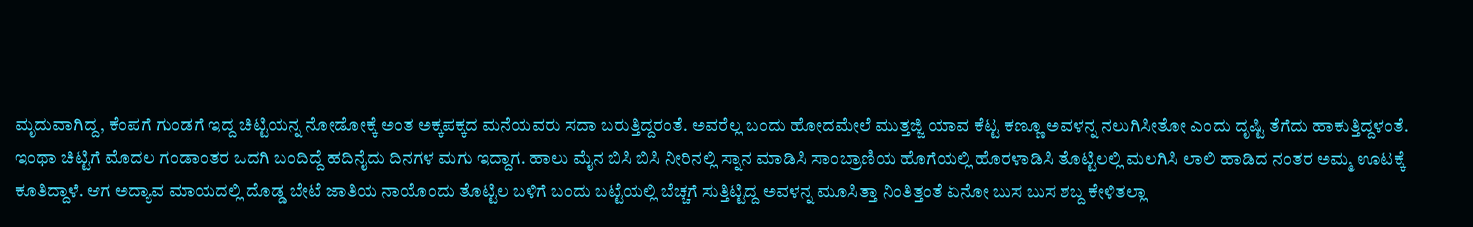ಮೃದುವಾಗಿದ್ದ, ಕೆಂಪಗೆ ಗುಂಡಗೆ ಇದ್ದ ಚಿಟ್ಟಿಯನ್ನ ನೋಡೋಕ್ಕೆ ಅಂತ ಅಕ್ಕಪಕ್ಕದ ಮನೆಯವರು ಸದಾ ಬರುತ್ತಿದ್ದರಂತೆ. ಅವರೆಲ್ಲ ಬಂದು ಹೋದಮೇಲೆ ಮುತ್ತಜ್ಜಿ ಯಾವ ಕೆಟ್ಟ ಕಣ್ಣೂ ಅವಳನ್ನ ನಲುಗಿಸೀತೋ ಎಂದು ದೃಷ್ಟಿ ತೆಗೆದು ಹಾಕುತ್ತಿದ್ದಳಂತೆ.
ಇಂಥಾ ಚಿಟ್ಟಿಗೆ ಮೊದಲ ಗಂಡಾಂತರ ಒದಗಿ ಬಂದಿದ್ದೆ ಹದಿನೈದು ದಿನಗಳ ಮಗು ಇದ್ದಾಗ. ಹಾಲು ಮೈನ ಬಿಸಿ ಬಿಸಿ ನೀರಿನಲ್ಲಿ ಸ್ನಾನ ಮಾಡಿಸಿ ಸಾಂಬ್ರಾಣಿಯ ಹೊಗೆಯಲ್ಲಿ ಹೊರಳಾಡಿಸಿ ತೊಟ್ಟಿಲಲ್ಲಿ ಮಲಗಿಸಿ ಲಾಲಿ ಹಾಡಿದ ನಂತರ ಅಮ್ಮ ಊಟಕ್ಕೆ ಕೂತಿದ್ದಾಳೆ. ಆಗ ಅದ್ಯಾವ ಮಾಯದಲ್ಲಿ ದೊಡ್ಡ ಬೇಟೆ ಜಾತಿಯ ನಾಯೊಂದು ತೊಟ್ಟಿಲ ಬಳಿಗೆ ಬಂದು ಬಟ್ಟೆಯಲ್ಲಿ ಬೆಚ್ಚಗೆ ಸುತ್ತಿಟ್ಟಿದ್ದ ಅವಳನ್ನ ಮೂಸಿತ್ತಾ ನಿಂತಿತ್ತಂತೆ ಏನೋ ಬುಸ ಬುಸ ಶಬ್ದ ಕೇಳಿತಲ್ಲಾ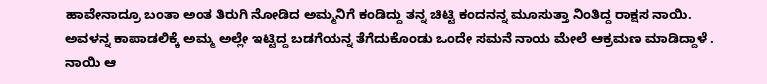ಹಾವೇನಾದ್ರೂ ಬಂತಾ ಅಂತ ತಿರುಗಿ ನೋಡಿದ ಅಮ್ಮನಿಗೆ ಕಂಡಿದ್ದು ತನ್ನ ಚಿಟ್ಟಿ ಕಂದನನ್ನ ಮೂಸುತ್ತಾ ನಿಂತಿದ್ದ ರಾಕ್ಷಸ ನಾಯಿ.
ಅವಳನ್ನ ಕಾಪಾಡಲಿಕ್ಕೆ ಅಮ್ಮ ಅಲ್ಲೇ ಇಟ್ಟಿದ್ದ ಬಡಗೆಯನ್ನ ತೆಗೆದುಕೊಂಡು ಒಂದೇ ಸಮನೆ ನಾಯ ಮೇಲೆ ಆಕ್ರಮಣ ಮಾಡಿದ್ದಾಳೆ . ನಾಯಿ ಆ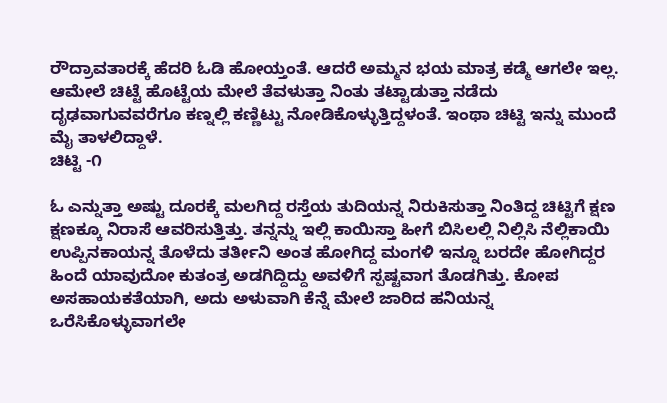ರೌದ್ರಾವತಾರಕ್ಕೆ ಹೆದರಿ ಓಡಿ ಹೋಯ್ತಂತೆ. ಆದರೆ ಅಮ್ಮನ ಭಯ ಮಾತ್ರ ಕಡ್ಮೆ ಆಗಲೇ ಇಲ್ಲ. ಆಮೇಲೆ ಚಿಟ್ಟೆ ಹೊಟ್ಟೆಯ ಮೇಲೆ ತೆವಳುತ್ತಾ ನಿಂತು ತಟ್ಟಾಡುತ್ತಾ ನಡೆದು ದೃಢವಾಗುವವರೆಗೂ ಕಣ್ನಲ್ಲಿ ಕಣ್ಣಿಟ್ಟು ನೋಡಿಕೊಳ್ಳುತ್ತಿದ್ದಳಂತೆ. ಇಂಥಾ ಚಿಟ್ಟಿ ಇನ್ನು ಮುಂದೆ ಮೈ ತಾಳಲಿದ್ದಾಳೆ.
ಚಿಟ್ಟಿ -೧

ಓ ಎನ್ನುತ್ತಾ ಅಷ್ಟು ದೂರಕ್ಕೆ ಮಲಗಿದ್ದ ರಸ್ತೆಯ ತುದಿಯನ್ನ ನಿರುಕಿಸುತ್ತಾ ನಿಂತಿದ್ದ ಚಿಟ್ಟಿಗೆ ಕ್ಷಣ ಕ್ಷಣಕ್ಕೂ ನಿರಾಸೆ ಆವರಿಸುತ್ತಿತ್ತು. ತನ್ನನ್ನು ಇಲ್ಲಿ ಕಾಯಿಸ್ತಾ ಹೀಗೆ ಬಿಸಿಲಲ್ಲಿ ನಿಲ್ಲಿಸಿ ನೆಲ್ಲಿಕಾಯಿ ಉಪ್ಪಿನಕಾಯನ್ನ ತೊಳೆದು ತರ್ತೀನಿ ಅಂತ ಹೋಗಿದ್ದ ಮಂಗಳಿ ಇನ್ನೂ ಬರದೇ ಹೋಗಿದ್ದರ ಹಿಂದೆ ಯಾವುದೋ ಕುತಂತ್ರ ಅಡಗಿದ್ದಿದ್ದು ಅವಳಿಗೆ ಸ್ಪಷ್ಟವಾಗ ತೊಡಗಿತ್ತು. ಕೋಪ ಅಸಹಾಯಕತೆಯಾಗಿ, ಅದು ಅಳುವಾಗಿ ಕೆನ್ನೆ ಮೇಲೆ ಜಾರಿದ ಹನಿಯನ್ನ ಒರೆಸಿಕೊಳ್ಳುವಾಗಲೇ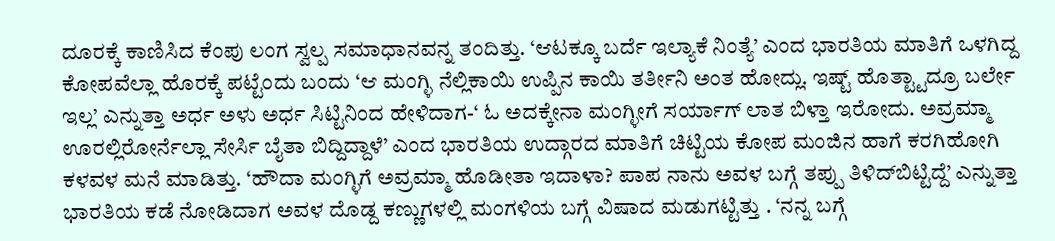ದೂರಕ್ಕೆ ಕಾಣಿಸಿದ ಕೆಂಪು ಲಂಗ ಸ್ವಲ್ಪ ಸಮಾಧಾನವನ್ನ ತಂದಿತ್ತು. ‘ಆಟಕ್ಕೂ ಬರ್ದೆ ಇಲ್ಯಾಕೆ ನಿಂತ್ಯೆ’ ಎಂದ ಭಾರತಿಯ ಮಾತಿಗೆ ಒಳಗಿದ್ದ ಕೋಪವೆಲ್ಲಾ ಹೊರಕ್ಕೆ ಪಟ್ಟೆಂದು ಬಂದು ‘ಆ ಮಂಗ್ಳಿ ನೆಲ್ಲಿಕಾಯಿ ಉಪ್ಪಿನ ಕಾಯಿ ತರ್ತೀನಿ ಅಂತ ಹೋದ್ಲು. ಇಷ್ಟ್ ಹೊತ್ಟ್ಟಾದ್ರೂ ಬರ್ಲೇ ಇಲ್ಲ’ ಎನ್ನುತ್ತಾ ಅರ್ಧ ಅಳು ಅರ್ಧ ಸಿಟ್ಟಿನಿಂದ ಹೇಳಿದಾಗ-‘ ಓ ಅದಕ್ಕೇನಾ ಮಂಗ್ಳೀಗೆ ಸರ್ಯಾಗ್ ಲಾತ ಬಿಳ್ತಾ ಇರೋದು. ಅವ್ರಮ್ಮಾ ಊರಲ್ಲಿರೋರ್ನೆಲ್ಲಾ ಸೇರ್ಸಿ ಬೈತಾ ಬಿದ್ದಿದ್ದಾಳೆ’ ಎಂದ ಭಾರತಿಯ ಉದ್ಗಾರದ ಮಾತಿಗೆ ಚಿಟ್ಟಿಯ ಕೋಪ ಮಂಜಿನ ಹಾಗೆ ಕರಗಿಹೋಗಿ ಕಳವಳ ಮನೆ ಮಾಡಿತ್ತು. ‘ಹೌದಾ ಮಂಗ್ಳಿಗೆ ಅವ್ರಮ್ಮಾ ಹೊಡೀತಾ ಇದಾಳಾ? ಪಾಪ ನಾನು ಅವಳ ಬಗ್ಗೆ ತಪ್ಪು ತಿಳಿದ್‌ಬಿಟ್ಟಿದ್ದೆ’ ಎನ್ನುತ್ತಾ ಭಾರತಿಯ ಕಡೆ ನೋಡಿದಾಗ ಅವಳ ದೊಡ್ದ ಕಣ್ಣುಗಳಲ್ಲಿ ಮಂಗಳಿಯ ಬಗ್ಗೆ ವಿಷಾದ ಮಡುಗಟ್ಟಿತ್ತು . ‘ನನ್ನ ಬಗ್ಗೆ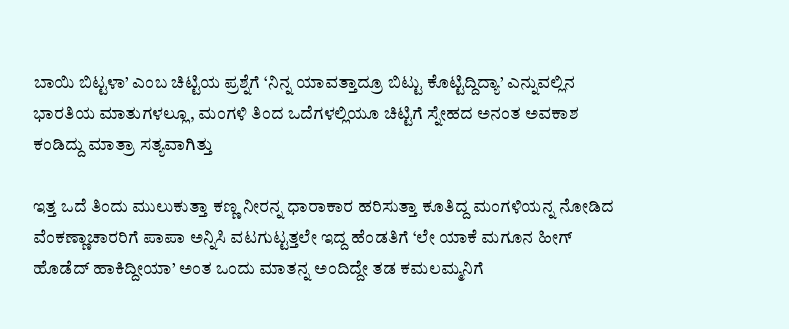ಬಾಯಿ ಬಿಟ್ಟಳಾ’ ಎಂಬ ಚಿಟ್ಟಿಯ ಪ್ರಶ್ನೆಗೆ ‘ನಿನ್ನ ಯಾವತ್ತಾದ್ರೂ ಬಿಟ್ಟು ಕೊಟ್ಟಿದ್ದಿದ್ಯಾ’ ಎನ್ನುವಲ್ಲಿನ ಭಾರತಿಯ ಮಾತುಗಳಲ್ಲೂ, ಮಂಗಳಿ ತಿಂದ ಒದೆಗಳಲ್ಲಿಯೂ ಚಿಟ್ಟಿಗೆ ಸ್ನೇಹದ ಅನಂತ ಅವಕಾಶ ಕಂಡಿದ್ದು ಮಾತ್ರಾ ಸತ್ಯವಾಗಿತ್ತು

ಇತ್ತ ಒದೆ ತಿಂದು ಮುಲುಕುತ್ತಾ ಕಣ್ಣ ನೀರನ್ನ ಧಾರಾಕಾರ ಹರಿಸುತ್ತಾ ಕೂತಿದ್ದ ಮಂಗಳಿಯನ್ನ ನೋಡಿದ ವೆಂಕಣ್ಣಾಚಾರರಿಗೆ ಪಾಪಾ ಅನ್ನಿಸಿ ವಟಗುಟ್ಟತ್ತಲೇ ಇದ್ದ ಹೆಂಡತಿಗೆ ‘ಲೇ ಯಾಕೆ ಮಗೂನ ಹೀಗ್ ಹೊಡೆದ್ ಹಾಕಿದ್ದೀಯಾ’ ಅಂತ ಒಂದು ಮಾತನ್ನ ಅಂದಿದ್ದೇ ತಡ ಕಮಲಮ್ಮನಿಗೆ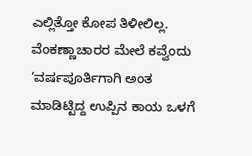ಎಲ್ಲಿತ್ತೋ ಕೋಪ ತಿಳೀಲಿಲ್ಲ. ವೆಂಕಣ್ಣಾಚಾರರ ಮೇಲೆ ಕವ್ವೆಂದು ‘ವರ್ಷಪೂರ್ತಿಗಾಗಿ ಅಂತ ಮಾಡಿಟ್ಟಿದ್ದ ಉಪ್ಪಿನ ಕಾಯ ಒಳಗೆ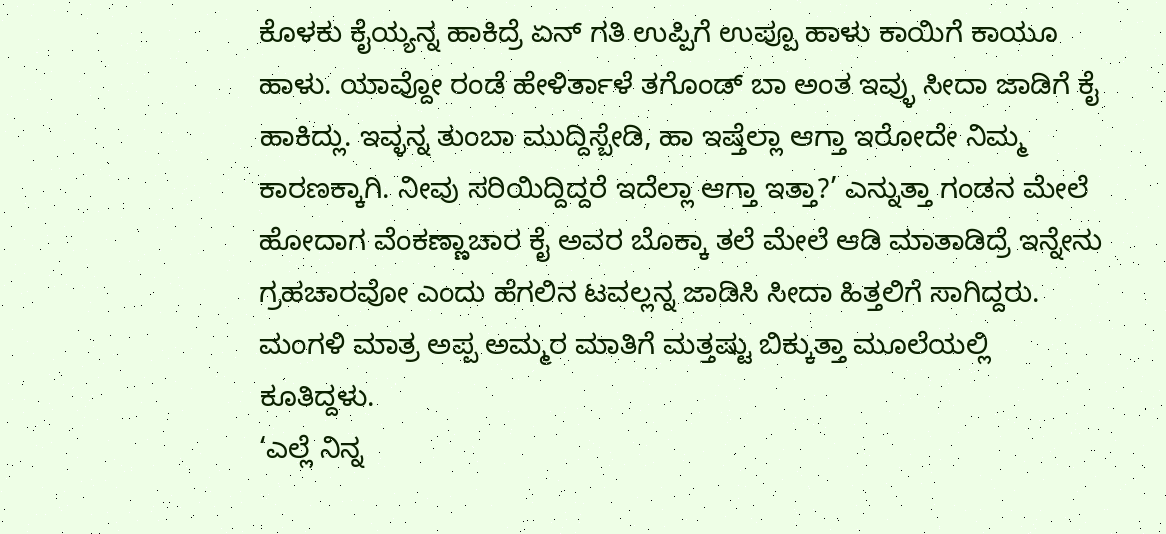ಕೊಳಕು ಕೈಯ್ಯನ್ನ ಹಾಕಿದ್ರೆ ಏನ್ ಗತಿ ಉಪ್ಪಿಗೆ ಉಪ್ಪೂ ಹಾಳು ಕಾಯಿಗೆ ಕಾಯೂ ಹಾಳು. ಯಾವ್ದೋ ರಂಡೆ ಹೇಳಿರ್ತಾಳೆ ತಗೊಂಡ್ ಬಾ ಅಂತ ಇವ್ಳು ಸೀದಾ ಜಾಡಿಗೆ ಕೈ ಹಾಕಿದ್ಲು. ಇವ್ಳನ್ನ ತುಂಬಾ ಮುದ್ದಿಸ್ಬೇಡಿ, ಹಾ ಇಷ್ತೆಲ್ಲಾ ಆಗ್ತಾ ಇರೋದೇ ನಿಮ್ಮ ಕಾರಣಕ್ಕಾಗಿ. ನೀವು ಸರಿಯಿದ್ದಿದ್ದರೆ ಇದೆಲ್ಲಾ ಆಗ್ತಾ ಇತ್ತಾ?’ ಎನ್ನುತ್ತಾ ಗಂಡನ ಮೇಲೆ ಹೋದಾಗ ವೆಂಕಣ್ಣಾಚಾರ ಕೈ ಅವರ ಬೊಕ್ಕಾ ತಲೆ ಮೇಲೆ ಆಡಿ ಮಾತಾಡಿದ್ರೆ ಇನ್ನೇನು ಗ್ರಹಚಾರವೋ ಎಂದು ಹೆಗಲಿನ ಟವಲ್ಲನ್ನ ಜಾಡಿಸಿ ಸೀದಾ ಹಿತ್ತಲಿಗೆ ಸಾಗಿದ್ದರು. ಮಂಗಳಿ ಮಾತ್ರ ಅಪ್ಪ ಅಮ್ಮರ ಮಾತಿಗೆ ಮತ್ತಷ್ಟು ಬಿಕ್ಕುತ್ತಾ ಮೂಲೆಯಲ್ಲಿ ಕೂತಿದ್ದಳು.
‘ಎಲ್ಲೆ ನಿನ್ನ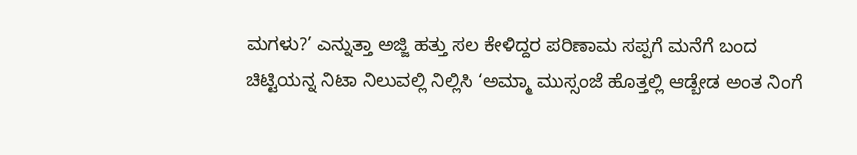ಮಗಳು?’ ಎನ್ನುತ್ತಾ ಅಜ್ಜಿ ಹತ್ತು ಸಲ ಕೇಳಿದ್ದರ ಪರಿಣಾಮ ಸಪ್ಪಗೆ ಮನೆಗೆ ಬಂದ ಚಿಟ್ಟಿಯನ್ನ ನಿಟಾ ನಿಲುವಲ್ಲಿ ನಿಲ್ಲಿಸಿ ‘ಅಮ್ಮಾ ಮುಸ್ಸಂಜೆ ಹೊತ್ತಲ್ಲಿ ಆಡ್ಬೇಡ ಅಂತ ನಿಂಗೆ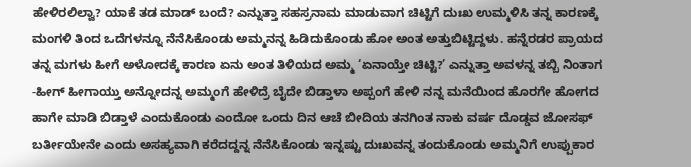ಹೇಳಿರಲಿಲ್ವಾ? ಯಾಕೆ ತಡ ಮಾಡ್ ಬಂದೆ? ಎನ್ನುತ್ತಾ ಸಹಸ್ರನಾಮ ಮಾಡುವಾಗ ಚಿಟ್ಟಿಗೆ ದುಃಖ ಉಮ್ಮಳಿಸಿ ತನ್ನ ಕಾರಣಕ್ಕೆ ಮಂಗಳಿ ತಿಂದ ಒದೆಗಳನ್ನೂ ನೆನೆಸಿಕೊಂಡು ಅಮ್ಮನನ್ನ ಹಿಡಿದುಕೊಂಡು ಹೋ ಅಂತ ಅತ್ತುಬಿಟ್ಟಿದ್ದಳು. ಹನ್ನೆರಡರ ಪ್ರಾಯದ ತನ್ನ ಮಗಳು ಹೀಗೆ ಅಳೋದಕ್ಕೆ ಕಾರಣ ಏನು ಅಂತ ತಿಳಿಯದ ಅಮ್ಮ ‘ಏನಾಯ್ತೇ ಚಿಟ್ಟಿ?’ ಎನ್ನುತ್ತಾ ಅವಳನ್ನ ತಬ್ಬಿ ನಿಂತಾಗ -ಹೀಗ್ ಹೀಗಾಯ್ತು ಅನ್ನೋದನ್ನ ಅಮ್ಮಂಗೆ ಹೇಳಿದ್ರೆ ಬೈದೇ ಬಿಡ್ತಾಳಾ ಅಪ್ಪಂಗೆ ಹೇಳಿ ನನ್ನ ಮನೆಯಿಂದ ಹೊರಗೇ ಹೋಗದ ಹಾಗೇ ಮಾಡಿ ಬಿಡ್ತಾಳೆ ಎಂದುಕೊಂಡು ಎಂದೋ ಒಂದು ದಿನ ಆಚೆ ಬೀದಿಯ ತನಗಿಂತ ನಾಕು ವರ್ಷ ದೊಡ್ಡವ ಜೋಸಫ್ ಬರ್ತೀಯೇನೇ ಎಂದು ಅಸಹ್ಯವಾಗಿ ಕರೆದದ್ದನ್ನ ನೆನೆಸಿಕೊಂಡು ಇನ್ನಷ್ಟು ದುಃಖವನ್ನ ತಂದುಕೊಂಡು ಅಮ್ಮನಿಗೆ ಉಪ್ಪುಕಾರ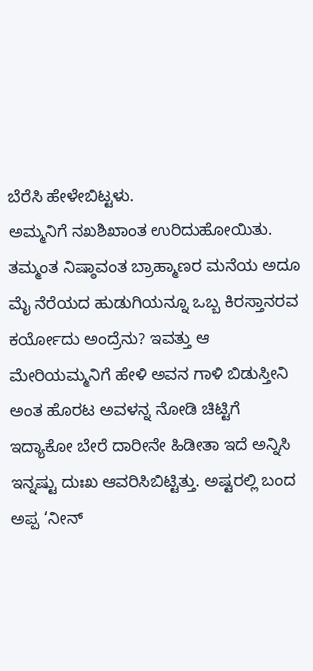ಬೆರೆಸಿ ಹೇಳೇಬಿಟ್ಟಳು.
ಅಮ್ಮನಿಗೆ ನಖಶಿಖಾಂತ ಉರಿದುಹೋಯಿತು. ತಮ್ಮಂತ ನಿಷ್ಠಾವಂತ ಬ್ರಾಹ್ಮಾಣರ ಮನೆಯ ಅದೂ ಮೈ ನೆರೆಯದ ಹುಡುಗಿಯನ್ನೂ ಒಬ್ಬ ಕಿರಸ್ತಾನರವ ಕರ್ಯೋದು ಅಂದ್ರೆನು? ಇವತ್ತು ಆ ಮೇರಿಯಮ್ಮನಿಗೆ ಹೇಳಿ ಅವನ ಗಾಳಿ ಬಿಡುಸ್ತೀನಿ ಅಂತ ಹೊರಟ ಅವಳನ್ನ ನೋಡಿ ಚಿಟ್ಟಿಗೆ ಇದ್ಯಾಕೋ ಬೇರೆ ದಾರೀನೇ ಹಿಡೀತಾ ಇದೆ ಅನ್ನಿಸಿ ಇನ್ನಷ್ಟು ದುಃಖ ಆವರಿಸಿಬಿಟ್ಟಿತ್ತು. ಅಷ್ಟರಲ್ಲಿ ಬಂದ ಅಪ್ಪ ‘ನೀನ್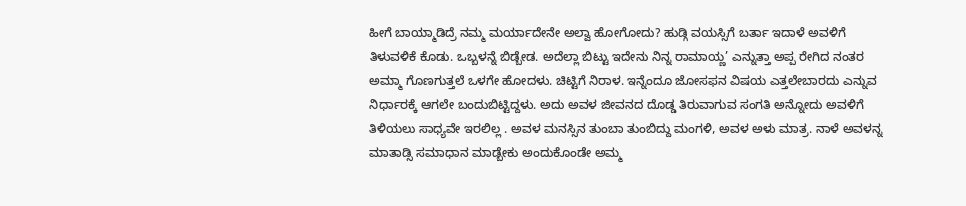ಹೀಗೆ ಬಾಯ್ಮಾಡಿದ್ರೆ ನಮ್ಮ ಮರ್ಯಾದೇನೇ ಅಲ್ವಾ ಹೋಗೋದು? ಹುಡ್ಗಿ ವಯಸ್ಸಿಗೆ ಬರ್ತಾ ಇದಾಳೆ ಅವಳಿಗೆ ತಿಳುವಳಿಕೆ ಕೊಡು. ಒಬ್ಬಳನ್ನೆ ಬಿಡ್ಬೇಡ. ಅದೆಲ್ಲಾ ಬಿಟ್ಟು ಇದೇನು ನಿನ್ನ ರಾಮಾಯ್ಣ’ ಎನ್ನುತ್ತಾ ಅಪ್ಪ ರೇಗಿದ ನಂತರ ಅಮ್ಮಾ ಗೊಣಗುತ್ತಲೆ ಒಳಗೇ ಹೋದಳು. ಚಿಟ್ಟಿಗೆ ನಿರಾಳ. ಇನ್ನೆಂದೂ ಜೋಸಫನ ವಿಷಯ ಎತ್ತಲೇಬಾರದು ಎನ್ನುವ ನಿರ್ಧಾರಕ್ಕೆ ಆಗಲೇ ಬಂದುಬಿಟ್ಟಿದ್ದಳು. ಅದು ಅವಳ ಜೀವನದ ದೊಡ್ಡ ತಿರುವಾಗುವ ಸಂಗತಿ ಅನ್ನೋದು ಅವಳಿಗೆ ತಿಳಿಯಲು ಸಾಧ್ಯವೇ ಇರಲಿಲ್ಲ . ಅವಳ ಮನಸ್ಸಿನ ತುಂಬಾ ತುಂಬಿದ್ದು ಮಂಗಳಿ, ಅವಳ ಅಳು ಮಾತ್ರ. ನಾಳೆ ಅವಳನ್ನ ಮಾತಾಡ್ಸಿ ಸಮಾಧಾನ ಮಾಡ್ಬೇಕು ಅಂದುಕೊಂಡೇ ಅಮ್ಮ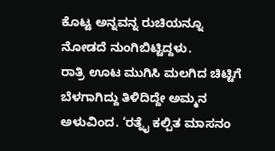ಕೊಟ್ಟ ಅನ್ನವನ್ನ ರುಚಿಯನ್ನೂ ನೋಡದೆ ನುಂಗಿಬಿಟ್ಟಿದ್ದಳು.
ರಾತ್ರಿ ಊಟ ಮುಗಿಸಿ ಮಲಗಿದ ಚಿಟ್ಟಿಗೆ ಬೆಳಗಾಗಿದ್ದು ತಿಳಿದಿದ್ದೇ ಅಮ್ಮನ ಅಳುವಿಂದ. ‘ರತ್ನೈ ಕಲ್ಪಿತ ಮಾಸನಂ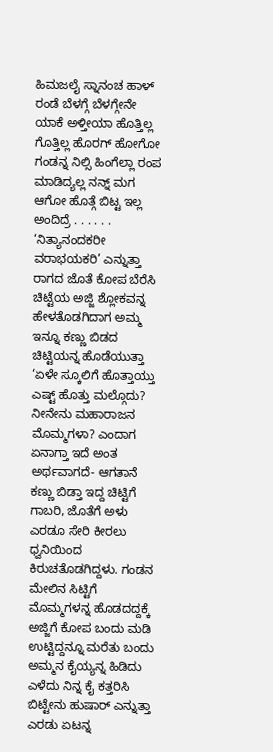ಹಿಮಜಲೈ ಸ್ನಾನಂಚ ಹಾಳ್ ರಂಡೆ ಬೆಳಗ್ಗೆ ಬೆಳಗ್ಗೇನೇ ಯಾಕೆ ಅಳ್ತೀಯಾ ಹೊತ್ತಿಲ್ಲ ಗೊತ್ತಿಲ್ಲ ಹೊರಗ್ ಹೋಗೋ ಗಂಡನ್ನ ನಿಲ್ಸಿ ಹಿಂಗೆಲ್ಲಾ ರಂಪ ಮಾಡಿದ್ಯಲ್ಲ ನನ್ನ್ ಮಗ ಆಗೋ ಹೊತ್ಗೆ ಬಿಟ್ಟ ಇಲ್ಲ ಅಂದಿದ್ರೆ . . . . . . ‘ನಿತ್ಯಾನಂದಕರೀ ವರಾಭಯಕರಿ’ ಎನ್ನುತ್ತಾ ರಾಗದ ಜೊತೆ ಕೋಪ ಬೆರೆಸಿ ಚಿಟ್ಟೆಯ ಅಜ್ಜಿ ಶ್ಲೋಕವನ್ನ ಹೇಳತೊಡಗಿದಾಗ ಅಮ್ಮ ಇನ್ನೂ ಕಣ್ಣು ಬಿಡದ ಚಿಟ್ಟಿಯನ್ನ ಹೊಡೆಯುತ್ತಾ ‘ಏಳೇ ಸ್ಕೂಲಿಗೆ ಹೊತ್ತಾಯ್ತು ಎಷ್ಟ್ ಹೊತ್ತು ಮಲ್ಗೊದು? ನೀನೇನು ಮಹಾರಾಜನ ಮೊಮ್ಮಗಳಾ? ಎಂದಾಗ ಏನಾಗ್ತಾ ಇದೆ ಅಂತ ಅರ್ಥವಾಗದೆ- ಆಗತಾನೆ ಕಣ್ಣು ಬಿಡ್ತಾ ಇದ್ದ ಚಿಟ್ಟಿಗೆ ಗಾಬರಿ, ಜೊತೆಗೆ ಅಳು ಎರಡೂ ಸೇರಿ ಕೀರಲು ಧ್ವನಿಯಿಂದ ಕಿರುಚತೊಡಗಿದ್ದಳು. ಗಂಡನ ಮೇಲಿನ ಸಿಟ್ಟಿಗೆ ಮೊಮ್ಮಗಳನ್ನ ಹೊಡದದ್ದಕ್ಕೆ ಅಜ್ಜಿಗೆ ಕೋಪ ಬಂದು ಮಡಿ ಉಟ್ಟಿದ್ದನ್ನೂ ಮರೆತು ಬಂದು ಅಮ್ಮನ ಕೈಯ್ಯನ್ನ ಹಿಡಿದು ಎಳೆದು ನಿನ್ನ ಕೈ ಕತ್ತರಿಸಿ ಬಿಟ್ಟೇನು ಹುಷಾರ್ ಎನ್ನುತ್ತಾ ಎರಡು ಏಟನ್ನ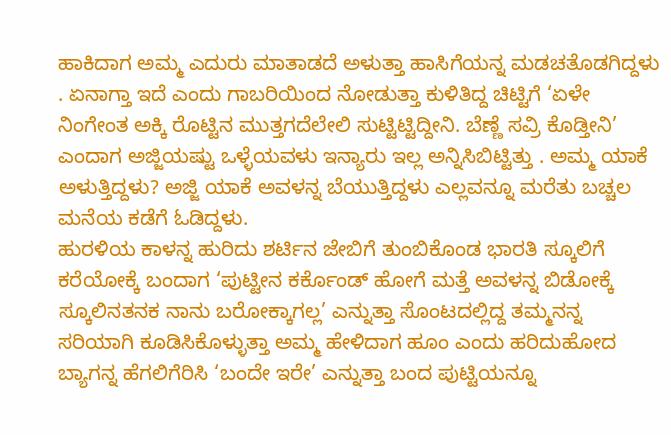ಹಾಕಿದಾಗ ಅಮ್ಮ ಎದುರು ಮಾತಾಡದೆ ಅಳುತ್ತಾ ಹಾಸಿಗೆಯನ್ನ ಮಡಚತೊಡಗಿದ್ದಳು . ಏನಾಗ್ತಾ ಇದೆ ಎಂದು ಗಾಬರಿಯಿಂದ ನೋಡುತ್ತಾ ಕುಳಿತಿದ್ದ ಚಿಟ್ಟಿಗೆ ‘ಏಳೇ ನಿಂಗೇಂತ ಅಕ್ಕಿ ರೊಟ್ಟಿನ ಮುತ್ತಗದೆಲೇಲಿ ಸುಟ್ಟಿಟ್ಟಿದ್ದೀನಿ. ಬೆಣ್ಣೆ ಸವ್ರಿ ಕೊಡ್ತೀನಿ’ ಎಂದಾಗ ಅಜ್ಜಿಯಷ್ಟು ಒಳ್ಳೆಯವಳು ಇನ್ಯಾರು ಇಲ್ಲ ಅನ್ನಿಸಿಬಿಟ್ಟಿತ್ತು . ಅಮ್ಮ ಯಾಕೆ ಅಳುತ್ತಿದ್ದಳು? ಅಜ್ಜಿ ಯಾಕೆ ಅವಳನ್ನ ಬೆಯುತ್ತಿದ್ದಳು ಎಲ್ಲವನ್ನೂ ಮರೆತು ಬಚ್ಚಲ ಮನೆಯ ಕಡೆಗೆ ಓಡಿದ್ದಳು.
ಹುರಳಿಯ ಕಾಳನ್ನ ಹುರಿದು ಶರ್ಟಿನ ಜೇಬಿಗೆ ತುಂಬಿಕೊಂಡ ಭಾರತಿ ಸ್ಕೂಲಿಗೆ ಕರೆಯೋಕ್ಕೆ ಬಂದಾಗ ‘ಪುಟ್ಟೀನ ಕರ್ಕೊಂಡ್ ಹೋಗೆ ಮತ್ತೆ ಅವಳನ್ನ ಬಿಡೋಕ್ಕೆ ಸ್ಕೂಲಿನತನಕ ನಾನು ಬರೋಕ್ಕಾಗಲ್ಲ’ ಎನ್ನುತ್ತಾ ಸೊಂಟದಲ್ಲಿದ್ದ ತಮ್ಮನನ್ನ ಸರಿಯಾಗಿ ಕೂಡಿಸಿಕೊಳ್ಳುತ್ತಾ ಅಮ್ಮ ಹೇಳಿದಾಗ ಹೂಂ ಎಂದು ಹರಿದುಹೋದ ಬ್ಯಾಗನ್ನ ಹೆಗಲಿಗೆರಿಸಿ ‘ಬಂದೇ ಇರೇ’ ಎನ್ನುತ್ತಾ ಬಂದ ಪುಟ್ಟಿಯನ್ನೂ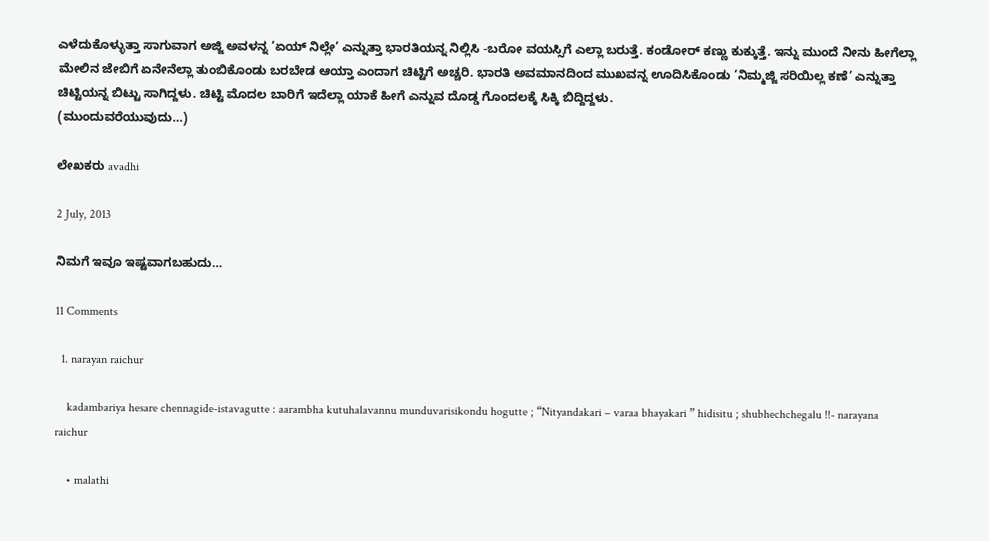ಎಳೆದುಕೊಳ್ಳುತ್ತಾ ಸಾಗುವಾಗ ಅಜ್ಜಿ ಅವಳನ್ನ ‘ಏಯ್ ನಿಲ್ಲೇ’ ಎನ್ನುತ್ತಾ ಭಾರತಿಯನ್ನ ನಿಲ್ಲಿಸಿ -ಬರೋ ವಯಸ್ಸಿಗೆ ಎಲ್ಲಾ ಬರುತ್ತೆ. ಕಂಡೋರ್ ಕಣ್ಣು ಕುಕ್ಕುತ್ತೆ. ಇನ್ನು ಮುಂದೆ ನೀನು ಹೀಗೆಲ್ಲಾ ಮೇಲಿನ ಜೇಬಿಗೆ ಏನೇನೆಲ್ಲಾ ತುಂಬಿಕೊಂಡು ಬರಬೇಡ ಆಯ್ತಾ ಎಂದಾಗ ಚಿಟ್ಟಿಗೆ ಅಚ್ಚರಿ. ಭಾರತಿ ಅವಮಾನದಿಂದ ಮುಖವನ್ನ ಊದಿಸಿಕೊಂಡು ‘ನಿಮ್ಮಜ್ಜಿ ಸರಿಯಿಲ್ಲ ಕಣೆ’ ಎನ್ನುತ್ತಾ ಚಿಟ್ಟಿಯನ್ನ ಬಿಟ್ಟು ಸಾಗಿದ್ದಳು. ಚಿಟ್ಟಿ ಮೊದಲ ಬಾರಿಗೆ ಇದೆಲ್ಲಾ ಯಾಕೆ ಹೀಗೆ ಎನ್ನುವ ದೊಡ್ಡ ಗೊಂದಲಕ್ಕೆ ಸಿಕ್ಕಿ ಬಿದ್ದಿದ್ದಳು.
(ಮುಂದುವರೆಯುವುದು…)

ಲೇಖಕರು avadhi

2 July, 2013

ನಿಮಗೆ ಇವೂ ಇಷ್ಟವಾಗಬಹುದು…

11 Comments

  1. narayan raichur

    kadambariya hesare chennagide-istavagutte : aarambha kutuhalavannu munduvarisikondu hogutte ; “Nityandakari – varaa bhayakari ” hidisitu ; shubhechchegalu !!- narayana raichur

    • malathi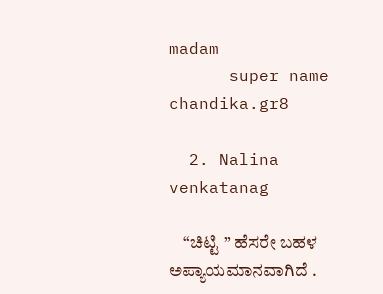madam
      super name chandika.gr8

  2. Nalina venkatanag

    “ಚಿಟ್ಟಿ ” ಹೆಸರೇ ಬಹಳ ಅಪ್ಯಾಯಮಾನವಾಗಿದೆ .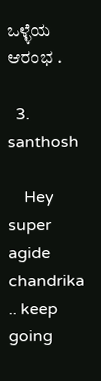ಒಳ್ಳೆಯ ಆರಂಭ .

  3. santhosh

    Hey super agide chandrika .. keep going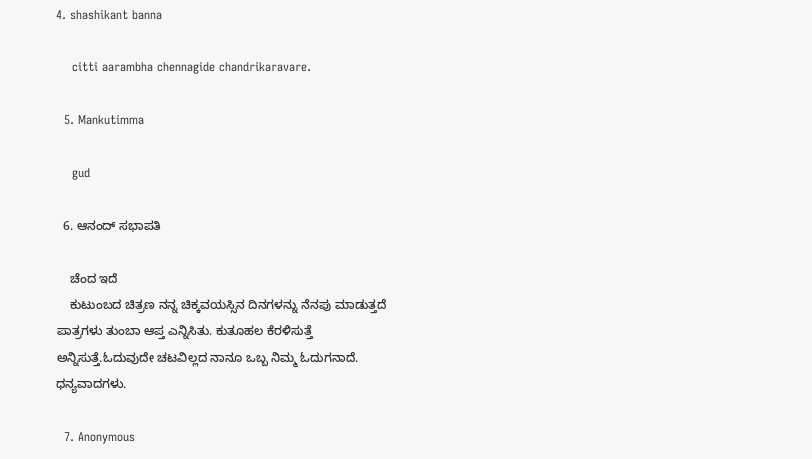4. shashikant banna

    citti aarambha chennagide chandrikaravare.

  5. Mankutimma

    gud

  6. ಆನಂದ್ ಸಭಾಪತಿ

    ಚೆಂದ ಇದೆ
    ಕುಟುಂಬದ ಚಿತ್ರಣ ನನ್ನ ಚಿಕ್ಕವಯಸ್ಸಿನ ದಿನಗಳನ್ನು ನೆನಪು ಮಾಡುತ್ತದೆ ಪಾತ್ರಗಳು ತುಂಬಾ ಆಪ್ತ ಎನ್ನಿಸಿತು. ಕುತೂಹಲ ಕೆರಳಿಸುತ್ತೆ ಅನ್ನಿಸುತ್ತೆ.ಓದುವುದೇ ಚಟವಿಲ್ಲದ ನಾನೂ ಒಬ್ಬ ನಿಮ್ಮ ಓದುಗನಾದೆ. ಧನ್ಯವಾದಗಳು.

  7. Anonymous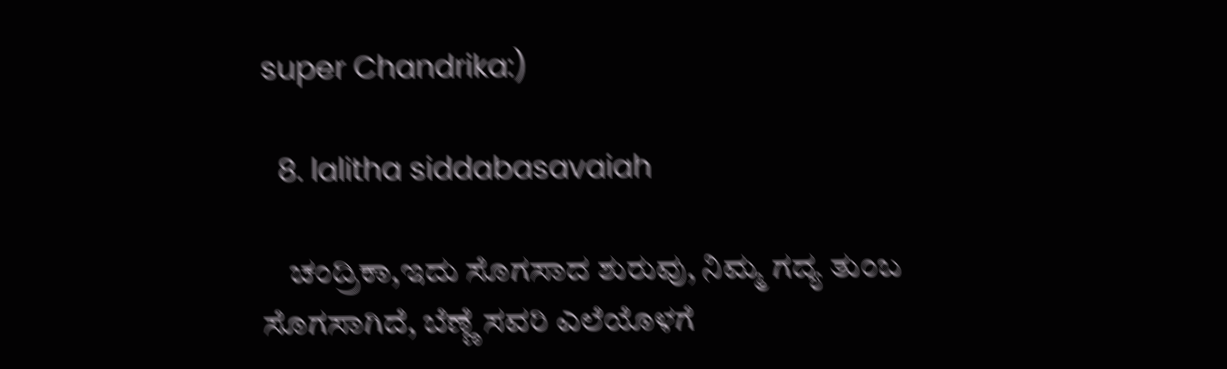super Chandrika:)

  8. lalitha siddabasavaiah

    ಚಂದ್ರಿಕಾ,ಇದು ಸೊಗಸಾದ ಶುರುವು, ನಿಮ್ಮ ಗದ್ಯ ತುಂಬ ಸೊಗಸಾಗಿದೆ, ಬೆಣ್ಣೆ ಸವರಿ ಎಲೆಯೊಳಗೆ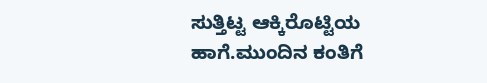ಸುತ್ತಿಟ್ಟ ಆಕ್ಕಿರೊಟ್ಟಿಯ ಹಾಗೆ.ಮುಂದಿನ ಕಂತಿಗೆ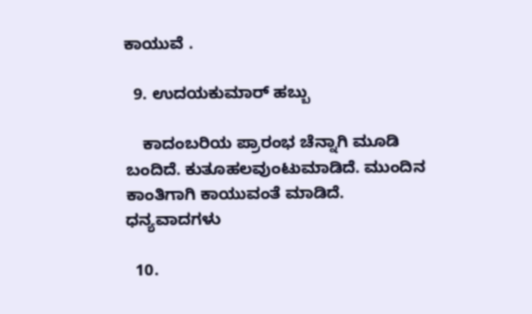ಕಾಯುವೆ .

  9. ಉದಯಕುಮಾರ್ ಹಬ್ಬು

    ಕಾದಂಬರಿಯ ಪ್ರಾರಂಭ ಚೆನ್ನಾಗಿ ಮೂಡಿ ಬಂದಿದೆ. ಕುತೂಹಲವುಂಟುಮಾಡಿದೆ. ಮುಂದಿನ ಕಾಂತಿಗಾಗಿ ಕಾಯುವಂತೆ ಮಾಡಿದೆ. ಧನ್ಯವಾದಗಳು

  10.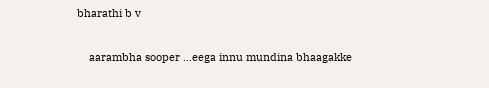bharathi b v

    aarambha sooper …eega innu mundina bhaagakke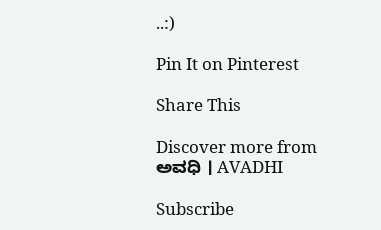..:)

Pin It on Pinterest

Share This

Discover more from ಅವಧಿ । AVADHI

Subscribe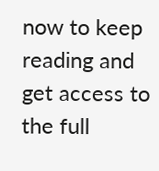now to keep reading and get access to the full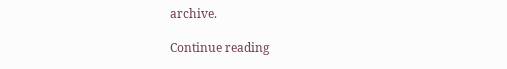archive.

Continue reading